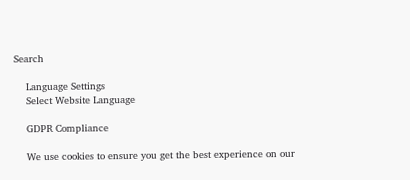Search

    Language Settings
    Select Website Language

    GDPR Compliance

    We use cookies to ensure you get the best experience on our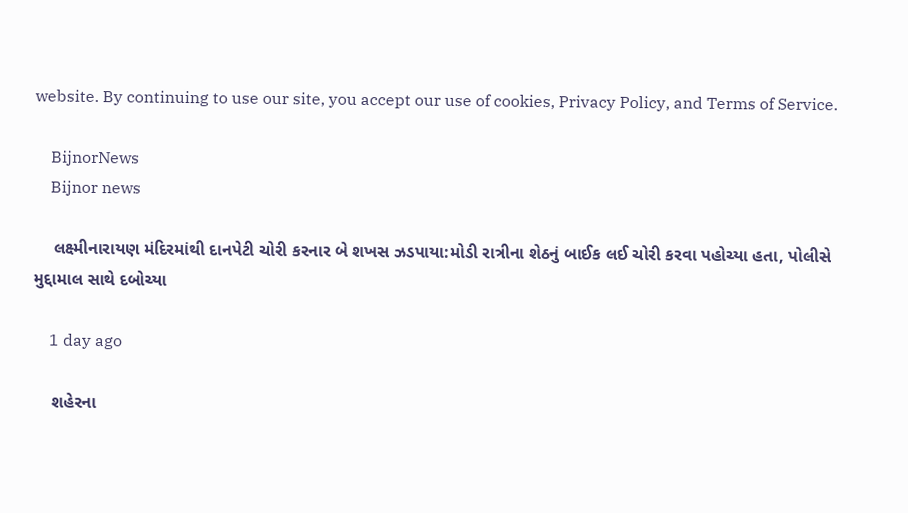website. By continuing to use our site, you accept our use of cookies, Privacy Policy, and Terms of Service.

    BijnorNews
    Bijnor news

    લક્ષ્મીનારાયણ મંદિરમાંથી દાનપેટી ચોરી કરનાર બે શખસ ઝડપાયા:મોડી રાત્રીના શેઠનું બાઈક લઈ ચોરી કરવા પહોચ્યા હતા, પોલીસે મુદ્દામાલ સાથે દબોચ્યા

    1 day ago

    શહેરના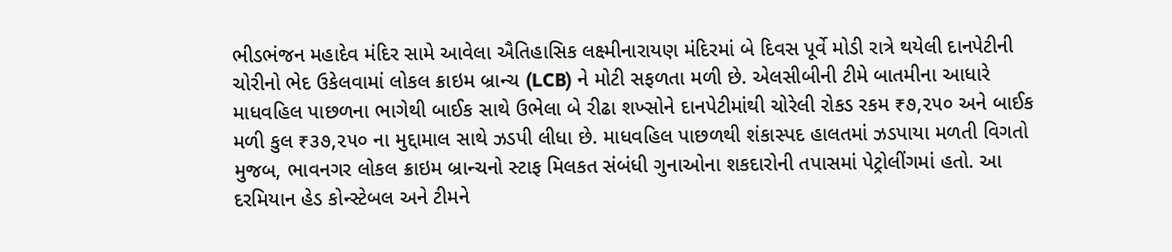ભીડભંજન મહાદેવ મંદિર સામે આવેલા ઐતિહાસિક લક્ષ્મીનારાયણ મંદિરમાં બે દિવસ પૂર્વે મોડી રાત્રે થયેલી દાનપેટીની ચોરીનો ભેદ ઉકેલવામાં લોકલ ક્રાઇમ બ્રાન્ચ (LCB) ને મોટી સફળતા મળી છે. એલસીબીની ટીમે બાતમીના આધારે માધવહિલ પાછળના ભાગેથી બાઈક સાથે ઉભેલા બે રીઢા શખ્સોને દાનપેટીમાંથી ચોરેલી રોકડ રકમ ₹૭,૨૫૦ અને બાઈક મળી કુલ ₹૩૭,૨૫૦ ના મુદ્દામાલ સાથે ઝડપી લીધા છે. માધવહિલ પાછળથી શંકાસ્પદ હાલતમાં ઝડપાયા મળતી વિગતો મુજબ, ભાવનગર લોકલ ક્રાઇમ બ્રાન્ચનો સ્ટાફ મિલકત સંબંધી ગુનાઓના શકદારોની તપાસમાં પેટ્રોલીંગમાં હતો. આ દરમિયાન હેડ કોન્સ્ટેબલ અને ટીમને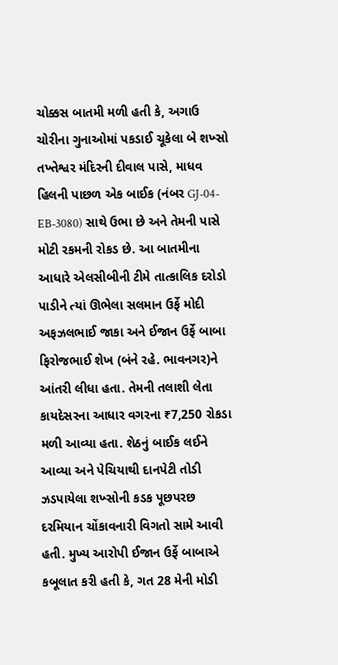ચોક્કસ બાતમી મળી હતી કે, અગાઉ ચોરીના ગુનાઓમાં પકડાઈ ચૂકેલા બે શખ્સો તખ્તેશ્વર મંદિરની દીવાલ પાસે, માધવ હિલની પાછળ એક બાઈક (નંબર GJ-04-EB-3080) સાથે ઉભા છે અને તેમની પાસે મોટી રકમની રોકડ છે. આ બાતમીના આધારે એલસીબીની ટીમે તાત્કાલિક દરોડો પાડીને ત્યાં ઊભેલા સલમાન ઉર્ફે મોદી અફઝલભાઈ જાકા અને ઈજાન ઉર્ફે બાબા ફિરોજભાઈ શેખ (બંને રહે. ભાવનગર)ને આંતરી લીધા હતા. તેમની તલાશી લેતા કાયદેસરના આધાર વગરના ₹7,250 રોકડા મળી આવ્યા હતા. શેઠનું બાઈક લઈને આવ્યા અને પેચિયાથી દાનપેટી તોડી ઝડપાયેલા શખ્સોની કડક પૂછપરછ દરમિયાન ચોંકાવનારી વિગતો સામે આવી હતી. મુખ્ય આરોપી ઈજાન ઉર્ફે બાબાએ કબૂલાત કરી હતી કે, ગત 28 મેની મોડી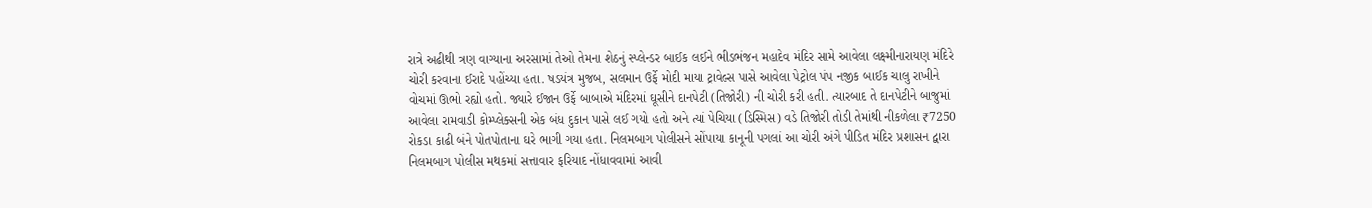રાત્રે અઢીથી ત્રણ વાગ્યાના અરસામાં તેઓ તેમના શેઠનું સ્પ્લેન્ડર બાઈક લઈને ભીડભંજન મહાદેવ મંદિર સામે આવેલા લક્ષ્મીનારાયણ મંદિરે ચોરી કરવાના ઈરાદે પહોંચ્યા હતા. ષડયંત્ર મુજબ, સલમાન ઉર્ફે મોદી માયા ટ્રાવેલ્સ પાસે આવેલા પેટ્રોલ પંપ નજીક બાઈક ચાલુ રાખીને વોચમાં ઊભો રહ્યો હતો. જ્યારે ઈજાન ઉર્ફે બાબાએ મંદિરમાં ઘૂસીને દાનપેટી (તિજોરી) ની ચોરી કરી હતી. ત્યારબાદ તે દાનપેટીને બાજુમાં આવેલા રામવાડી કોમ્પ્લેક્સની એક બંધ દુકાન પાસે લઈ ગયો હતો અને ત્યાં પેચિયા (ડિસ્મિસ) વડે તિજોરી તોડી તેમાંથી નીકળેલા ₹7250 રોકડા કાઢી બંને પોતપોતાના ઘરે ભાગી ગયા હતા. નિલમબાગ પોલીસને સોંપાયા કાનૂની પગલાં આ ચોરી અંગે પીડિત મંદિર પ્રશાસન દ્વારા નિલમબાગ પોલીસ મથકમાં સત્તાવાર ફરિયાદ નોંધાવવામાં આવી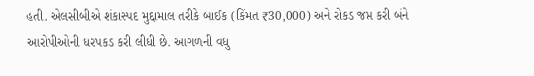હતી. એલસીબીએ શંકાસ્પદ મુદ્દામાલ તરીકે બાઈક (કિંમત ₹30,000) અને રોકડ જપ્ત કરી બંને આરોપીઓની ધરપકડ કરી લીધી છે. આગળની વધુ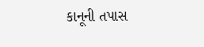કાનૂની તપાસ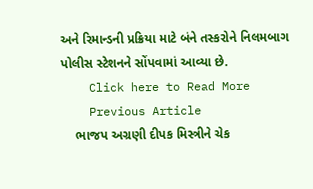અને રિમાન્ડની પ્રક્રિયા માટે બંને તસ્કરોને નિલમબાગ પોલીસ સ્ટેશનને સોંપવામાં આવ્યા છે.
    Click here to Read More
    Previous Article
    ભાજપ અગ્રણી દીપક મિસ્ત્રીને ચેક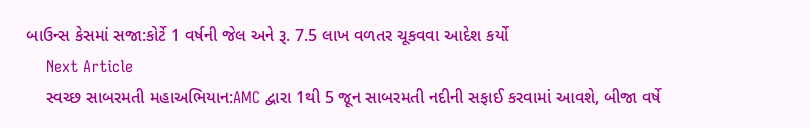બાઉન્સ કેસમાં સજા:કોર્ટે 1 વર્ષની જેલ અને રૂ. 7.5 લાખ વળતર ચૂકવવા આદેશ કર્યો
    Next Article
    સ્વચ્છ સાબરમતી મહાઅભિયાન:AMC દ્વારા 1થી 5 જૂન સાબરમતી નદીની સફાઈ કરવામાં આવશે, બીજા વર્ષે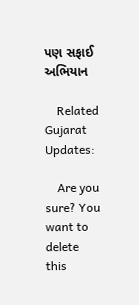પણ સફાઈ અભિયાન

    Related Gujarat Updates:

    Are you sure? You want to delete this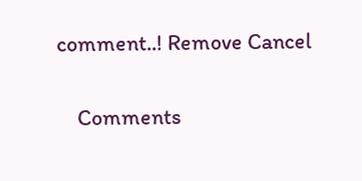comment..! Remove Cancel

    Comments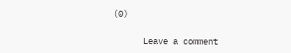(0)

      Leave a comment